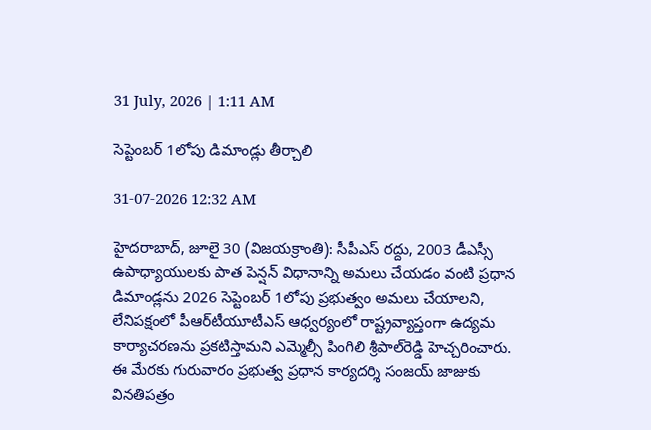31 July, 2026 | 1:11 AM

సెప్టెంబర్ 1లోపు డిమాండ్లు తీర్చాలి

31-07-2026 12:32 AM

హైదరాబాద్, జూలై 30 (విజయక్రాంతి): సీపీఎస్ రద్దు, 2003 డీఎస్సీ ఉపాధ్యాయులకు పాత పెన్షన్ విధానాన్ని అమలు చేయడం వంటి ప్రధాన డిమాండ్లను 2026 సెప్టెంబర్ 1లోపు ప్రభుత్వం అమలు చేయాలని, లేనిపక్షంలో పీఆర్‌టీయూటీఎస్ ఆధ్వర్యంలో రాష్ట్రవ్యాప్తంగా ఉద్యమ కార్యాచరణను ప్రకటిస్తామని ఎమ్మెల్సీ పింగిలి శ్రీపాల్‌రెడ్డి హెచ్చరించారు. ఈ మేరకు గురువారం ప్రభుత్వ ప్రధాన కార్యదర్శి సంజయ్ జాజుకు వినతిపత్రం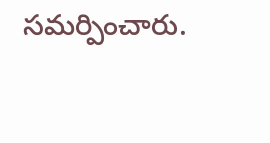సమర్పించారు.